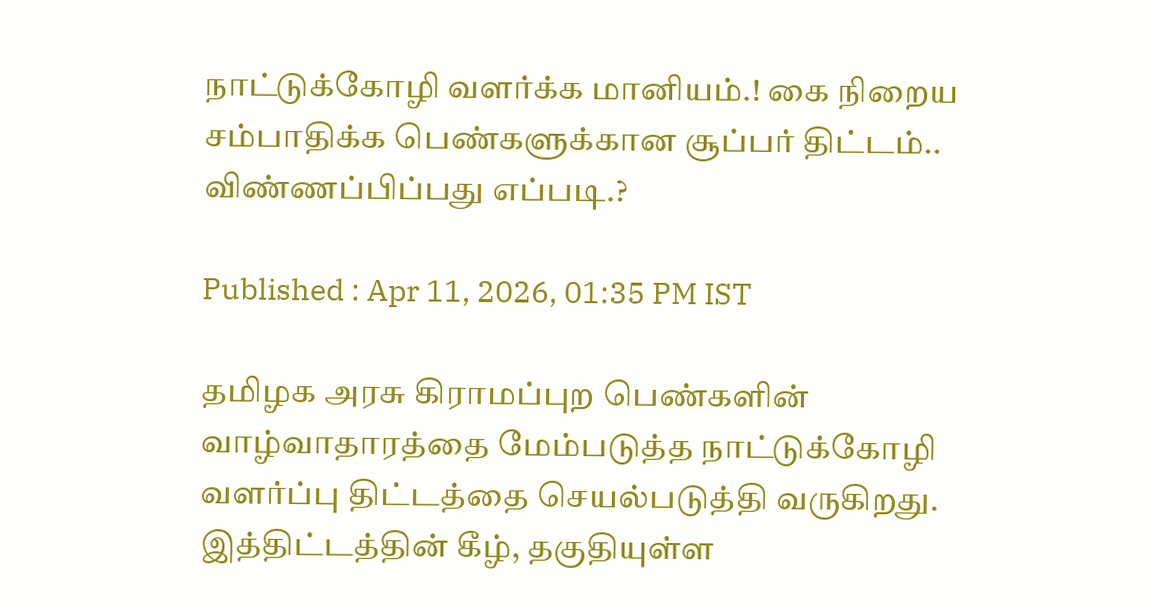நாட்டுக்கோழி வளர்க்க மானியம்.! கை நிறைய சம்பாதிக்க பெண்களுக்கான சூப்பர் திட்டம்.. விண்ணப்பிப்பது எப்படி.?

Published : Apr 11, 2026, 01:35 PM IST

தமிழக அரசு கிராமப்புற பெண்களின் வாழ்வாதாரத்தை மேம்படுத்த நாட்டுக்கோழி வளர்ப்பு திட்டத்தை செயல்படுத்தி வருகிறது. இத்திட்டத்தின் கீழ், தகுதியுள்ள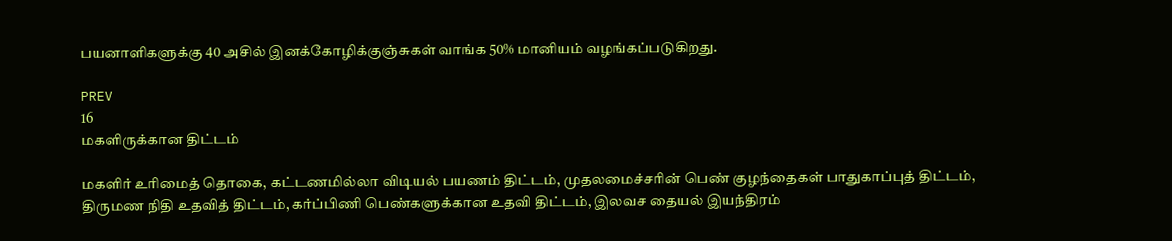பயனாளிகளுக்கு 40 அசில் இனக்கோழிக்குஞ்சுகள் வாங்க 50% மானியம் வழங்கப்படுகிறது.

PREV
16
மகளிருக்கான திட்டம்

மகளிர் உரிமைத் தொகை, கட்டணமில்லா விடியல் பயணம் திட்டம், முதலமைச்சரின் பெண் குழந்தைகள் பாதுகாப்புத் திட்டம், திருமண நிதி உதவித் திட்டம், கர்ப்பிணி பெண்களுக்கான உதவி திட்டம், இலவச தையல் இயந்திரம்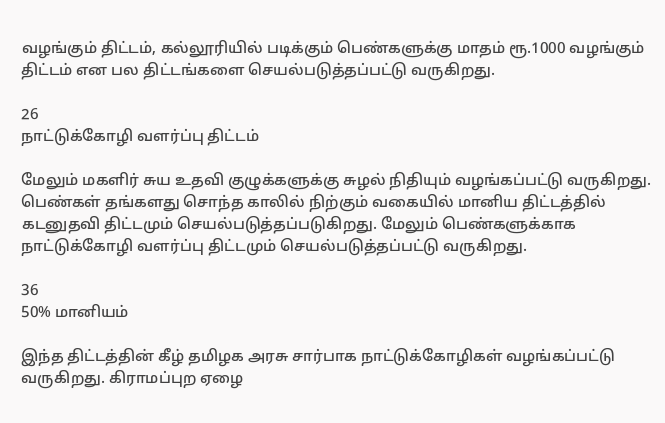வழங்கும் திட்டம், கல்லூரியில் படிக்கும் பெண்களுக்கு மாதம் ரூ.1000 வழங்கும் திட்டம் என பல திட்டங்களை செயல்படுத்தப்பட்டு வருகிறது.

26
நாட்டுக்கோழி வளர்ப்பு திட்டம்

மேலும் மகளிர் சுய உதவி குழுக்களுக்கு சுழல் நிதியும் வழங்கப்பட்டு வருகிறது. பெண்கள் தங்களது சொந்த காலில் நிற்கும் வகையில் மானிய திட்டத்தில் கடனுதவி திட்டமும் செயல்படுத்தப்படுகிறது. மேலும் பெண்களுக்காக நாட்டுக்கோழி வளர்ப்பு திட்டமும் செயல்படுத்தப்பட்டு வருகிறது.

36
50% மானியம்

இந்த திட்டத்தின் கீழ் தமிழக அரசு சார்பாக நாட்டுக்கோழிகள் வழங்கப்பட்டு வருகிறது. கிராமப்புற ஏழை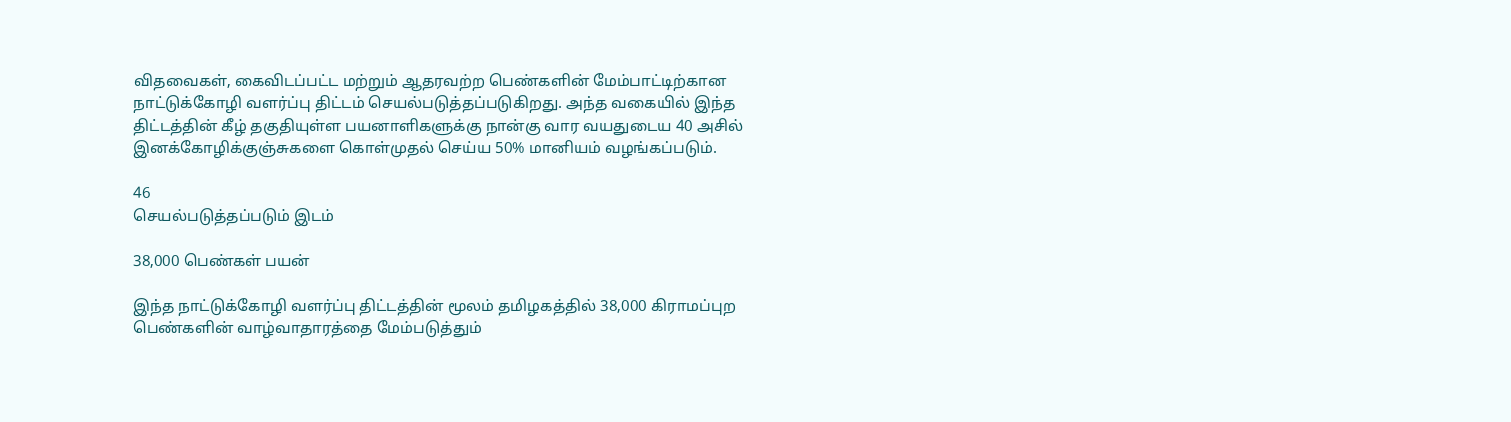விதவைகள், கைவிடப்பட்ட மற்றும் ஆதரவற்ற பெண்களின் மேம்பாட்டிற்கான நாட்டுக்கோழி வளர்ப்பு திட்டம் செயல்படுத்தப்படுகிறது. அந்த வகையில் இந்த திட்டத்தின் கீழ் தகுதியுள்ள பயனாளிகளுக்கு நான்கு வார வயதுடைய 40 அசில் இனக்கோழிக்குஞ்சுகளை கொள்முதல் செய்ய 50% மானியம் வழங்கப்படும்.

46
செயல்படுத்தப்படும் இடம்

38,000 பெண்கள் பயன்

இந்த நாட்டுக்கோழி வளர்ப்பு திட்டத்தின் மூலம் தமிழகத்தில் 38,000 கிராமப்புற பெண்களின் வாழ்வாதாரத்தை மேம்படுத்தும்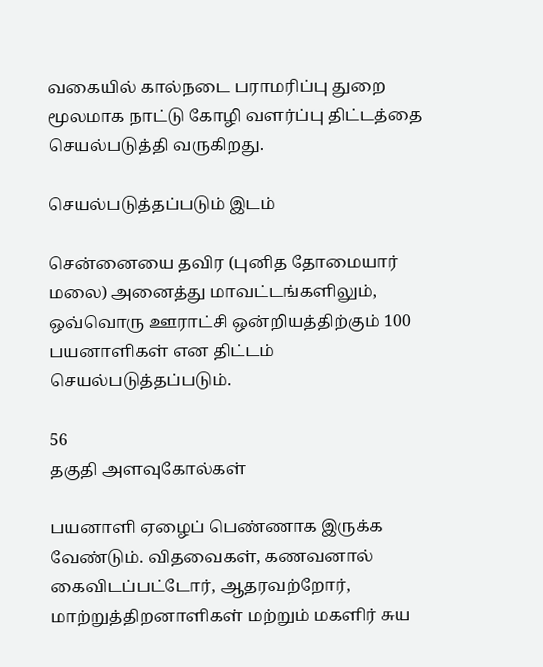வகையில் கால்நடை பராமரிப்பு துறை மூலமாக நாட்டு கோழி வளர்ப்பு திட்டத்தை செயல்படுத்தி வருகிறது.

செயல்படுத்தப்படும் இடம்

சென்னையை தவிர (புனித தோமையார் மலை) அனைத்து மாவட்டங்களிலும், ஒவ்வொரு ஊராட்சி ஒன்றியத்திற்கும் 100 பயனாளிகள் என திட்டம் செயல்படுத்தப்படும்.

56
தகுதி அளவுகோல்கள்

பயனாளி ஏழைப் பெண்ணாக இருக்க வேண்டும். விதவைகள், கணவனால் கைவிடப்பட்டோர், ஆதரவற்றோர், மாற்றுத்திறனாளிகள் மற்றும் மகளிர் சுய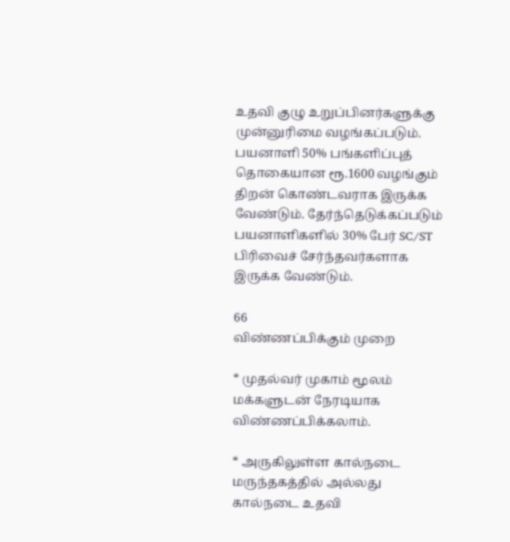உதவி குழு உறுப்பினர்களுக்கு முன்னுரிமை வழங்கப்படும். பயனாளி 50% பங்களிப்புத் தொகையான ரூ.1600 வழங்கும் திறன் கொண்டவராக இருக்க வேண்டும். தேர்ந்தெடுக்கப்படும் பயனாளிகளில் 30% பேர் SC/ST பிரிவைச் சேர்ந்தவர்களாக இருக்க வேண்டும்.

66
விண்ணப்பிக்கும் முறை

* முதல்வர் முகாம் மூலம் மக்களுடன் நேரடியாக விண்ணப்பிக்கலாம்.

* அருகிலுள்ள கால்நடை மருந்தகத்தில் அல்லது கால்நடை உதவி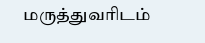மருத்துவரிடம்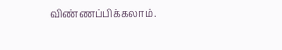விண்ணப்பிக்கலாம்.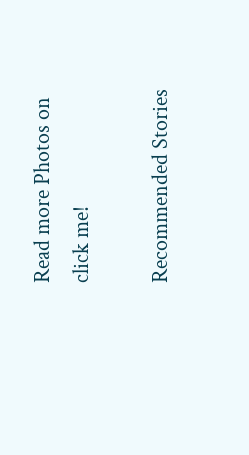Read more Photos on
click me!

Recommended Stories